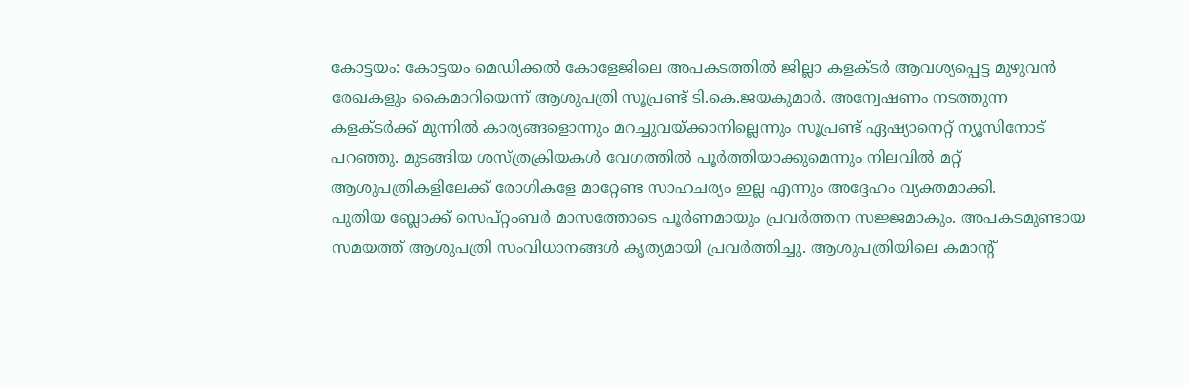കോട്ടയം: കോട്ടയം മെഡിക്കൽ കോളേജിലെ അപകടത്തിൽ ജില്ലാ കളക്ടർ ആവശ്യപ്പെട്ട മുഴുവൻ രേഖകളും കൈമാറിയെന്ന് ആശുപത്രി സൂപ്രണ്ട് ടി.കെ.ജയകുമാർ. അന്വേഷണം നടത്തുന്ന കളക്ടർക്ക് മുന്നിൽ കാര്യങ്ങളൊന്നും മറച്ചുവയ്ക്കാനില്ലെന്നും സൂപ്രണ്ട് ഏഷ്യാനെറ്റ് ന്യൂസിനോട് പറഞ്ഞു. മുടങ്ങിയ ശസ്ത്രക്രിയകൾ വേഗത്തിൽ പൂർത്തിയാക്കുമെന്നും നിലവിൽ മറ്റ് ആശുപത്രികളിലേക്ക് രോഗികളേ മാറ്റേണ്ട സാഹചര്യം ഇല്ല എന്നും അദ്ദേഹം വ്യക്തമാക്കി.
പുതിയ ബ്ലോക്ക് സെപ്റ്റംബർ മാസത്തോടെ പൂർണമായും പ്രവർത്തന സജ്ജമാകും. അപകടമുണ്ടായ സമയത്ത് ആശുപത്രി സംവിധാനങ്ങൾ കൃത്യമായി പ്രവർത്തിച്ചു. ആശുപത്രിയിലെ കമാന്റ്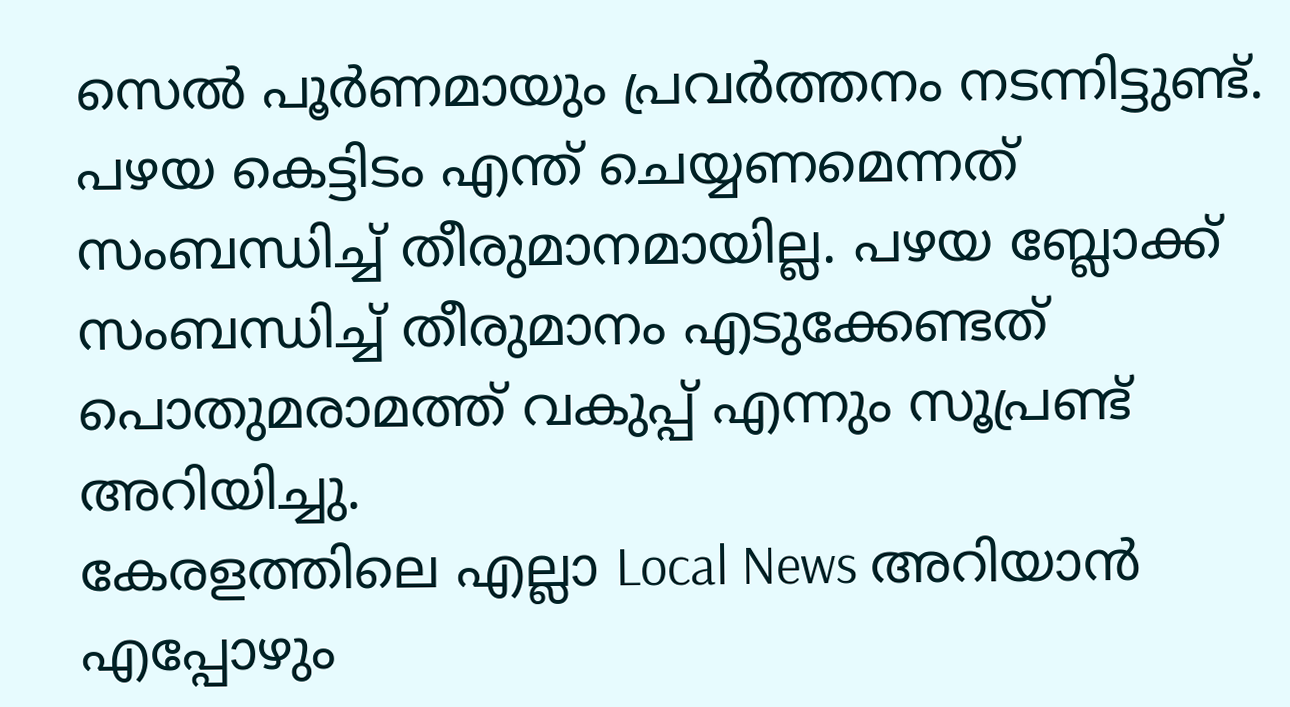സെൽ പൂർണമായും പ്രവർത്തനം നടന്നിട്ടുണ്ട്. പഴയ കെട്ടിടം എന്ത് ചെയ്യണമെന്നത് സംബന്ധിച്ച് തീരുമാനമായില്ല. പഴയ ബ്ലോക്ക് സംബന്ധിച്ച് തീരുമാനം എടുക്കേണ്ടത് പൊതുമരാമത്ത് വകുപ്പ് എന്നും സൂപ്രണ്ട് അറിയിച്ചു.
കേരളത്തിലെ എല്ലാ Local News അറിയാൻ എപ്പോഴും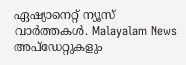ഏഷ്യാനെറ്റ് ന്യൂസ് വാർത്തകൾ. Malayalam News അപ്ഡേറ്റുകളും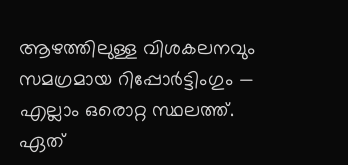ആഴത്തിലുള്ള വിശകലനവും സമഗ്രമായ റിപ്പോർട്ടിംഗും — എല്ലാം ഒരൊറ്റ സ്ഥലത്ത്. ഏത്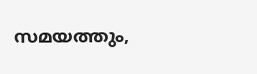സമയത്തും,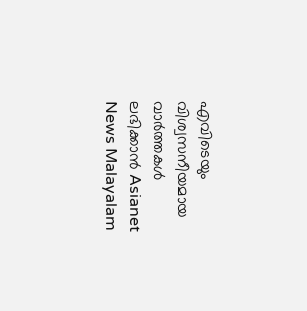എവിടെയും വിശ്വസനീയമായ വാർത്തകൾ ലഭിക്കാൻ Asianet News Malayalam